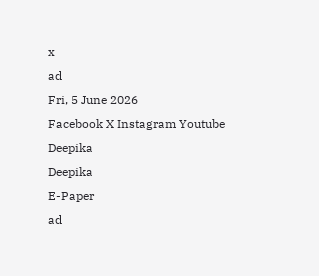x
ad
Fri, 5 June 2026
Facebook X Instagram Youtube
Deepika
Deepika
E-Paper
ad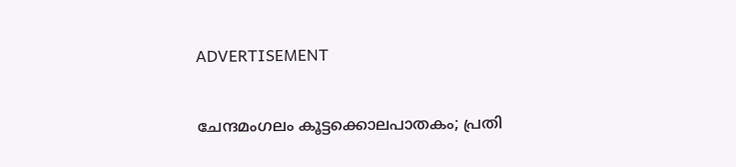ADVERTISEMENT

ചേന്ദമംഗലം കൂട്ടക്കൊലപാതകം; പ്രതി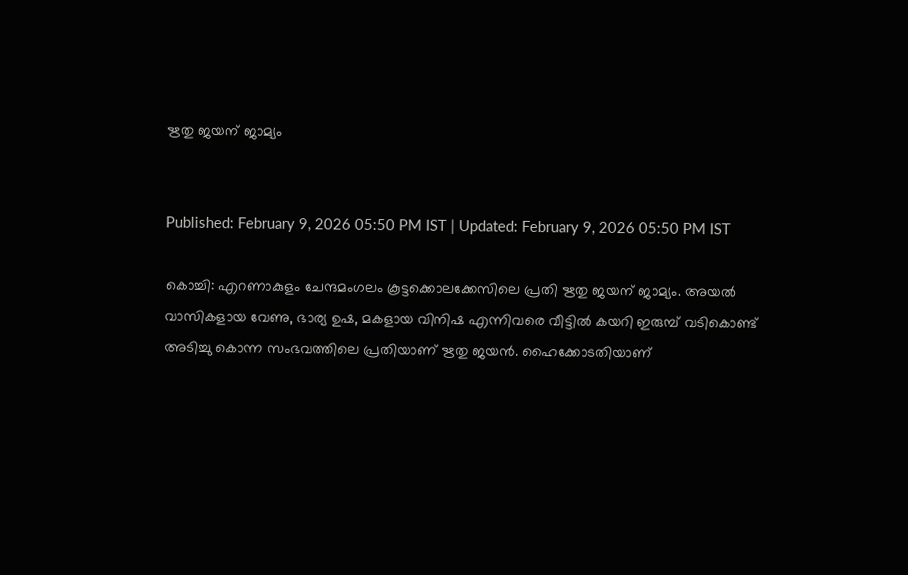ഋതു ജയന് ജാമ്യം


Published: February 9, 2026 05:50 PM IST | Updated: February 9, 2026 05:50 PM IST

കൊച്ചി: എറണാകുളം ചേന്ദമംഗലം കൂട്ടക്കൊലക്കേസിലെ പ്രതി ഋതു ജയന് ജാമ്യം. അയല്‍ വാസികളായ വേണു, ഭാര്യ ഉഷ, മകളായ വിനിഷ എന്നിവരെ വീട്ടില്‍ കയറി ഇരുമ്പ് വടികൊണ്ട് അടിച്ചു കൊന്ന സംഭവത്തിലെ പ്രതിയാണ് ഋതു ജയന്‍. ഹൈക്കോടതിയാണ്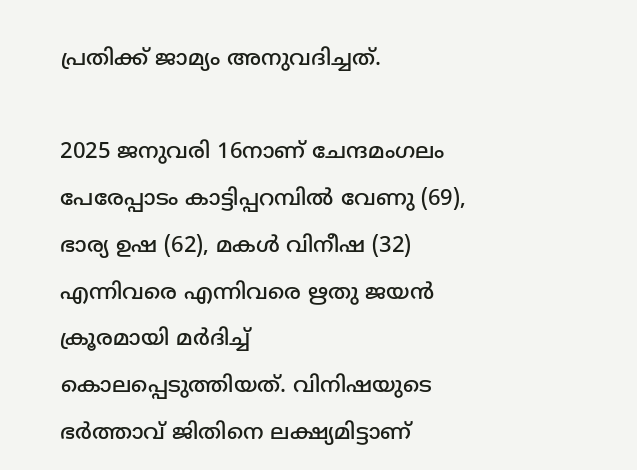പ്രതിക്ക് ജാമ്യം അനുവദിച്ചത്.

2025 ജനുവരി 16നാണ് ചേന്ദമംഗലം പേരേപ്പാടം കാട്ടിപ്പറമ്പില്‍ വേണു (69), ഭാര്യ ഉഷ (62), മകള്‍ വിനീഷ (32) എന്നിവരെ എന്നിവരെ ഋതു ജയന്‍ ക്രൂരമായി മര്‍ദിച്ച് കൊലപ്പെടുത്തിയത്. വിനിഷയുടെ ഭര്‍ത്താവ് ജിതിനെ ലക്ഷ്യമിട്ടാണ്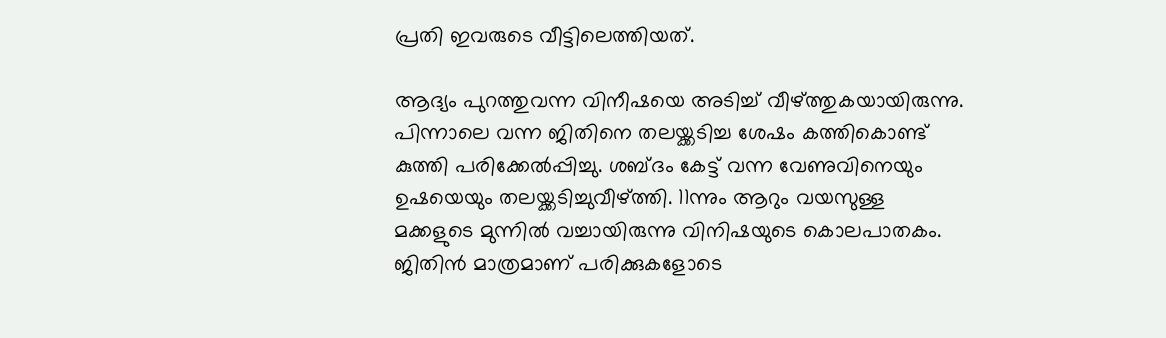പ്രതി ഇവരുടെ വീട്ടിലെത്തിയത്.

ആദ്യം പുറത്തുവന്ന വിനീഷയെ അടിച്ച് വീഴ്ത്തുകയായിരുന്നു. പിന്നാലെ വന്ന ജിതിനെ തലയ്ക്കടിച്ച ശേഷം കത്തികൊണ്ട് കുത്തി പരിക്കേല്‍പ്പിച്ചു. ശബ്ദം കേട്ട് വന്ന വേണുവിനെയും ഉഷയെയും തലയ്ക്കടിച്ചുവീഴ്ത്തി. 11ന്നും ആറും വയസുള്ള മക്കളുടെ മുന്നില്‍ വച്ചായിരുന്നു വിനിഷയുടെ കൊലപാതകം. ജിതിന്‍ മാത്രമാണ് പരിക്കുകളോടെ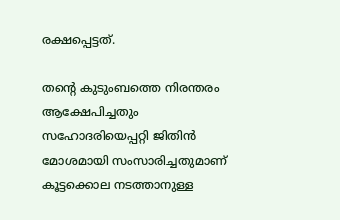രക്ഷപ്പെട്ടത്.

തന്‍റെ കുടുംബത്തെ നിരന്തരം ആക്ഷേപിച്ചതും സഹോദരിയെപ്പറ്റി ജിതിന്‍ മോശമായി സംസാരിച്ചതുമാണ് കൂട്ടക്കൊല നടത്താനുള്ള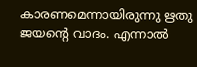കാരണമെന്നായിരുന്നു ഋതു ജയന്‍റെ വാദം. എന്നാല്‍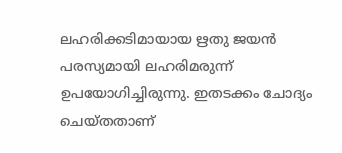ലഹരിക്കടിമായായ ഋതു ജയന്‍ പരസ്യമായി ലഹരിമരുന്ന് ഉപയോഗിച്ചിരുന്നു. ഇതടക്കം ചോദ്യം ചെയ്തതാണ്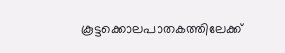കൂട്ടക്കൊലപാതകത്തിലേക്ക്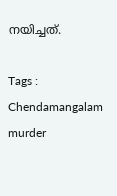നയിച്ചത്.

Tags : Chendamangalam murder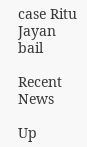case Ritu Jayan bail

Recent News

Up